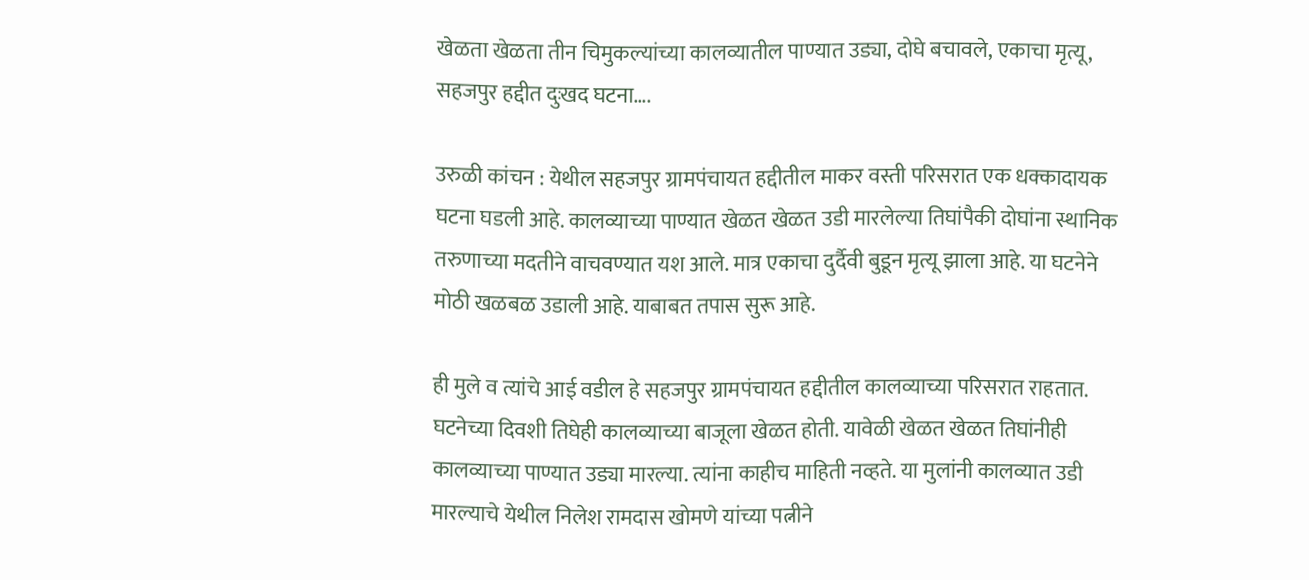खेळता खेळता तीन चिमुकल्यांच्या कालव्यातील पाण्यात उड्या, दोघे बचावले, एकाचा मृत्यू, सहजपुर हद्दीत दुःखद घटना….

उरुळी कांचन : येथील सहजपुर ग्रामपंचायत हद्दीतील माकर वस्ती परिसरात एक धक्कादायक घटना घडली आहे. कालव्याच्या पाण्यात खेळत खेळत उडी मारलेल्या तिघांपैकी दोघांना स्थानिक तरुणाच्या मदतीने वाचवण्यात यश आले. मात्र एकाचा दुर्दैवी बुडून मृत्यू झाला आहे. या घटनेने मोठी खळबळ उडाली आहे. याबाबत तपास सुरू आहे.

ही मुले व त्यांचे आई वडील हे सहजपुर ग्रामपंचायत हद्दीतील कालव्याच्या परिसरात राहतात. घटनेच्या दिवशी तिघेही कालव्याच्या बाजूला खेळत होती. यावेळी खेळत खेळत तिघांनीही कालव्याच्या पाण्यात उड्या मारल्या. त्यांना काहीच माहिती नव्हते. या मुलांनी कालव्यात उडी मारल्याचे येथील निलेश रामदास खोमणे यांच्या पत्नीने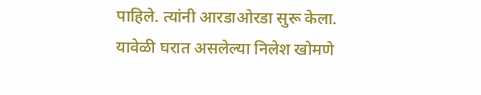पाहिले. त्यांनी आरडाओरडा सुरू केला.
यावेळी घरात असलेल्या निलेश खोमणे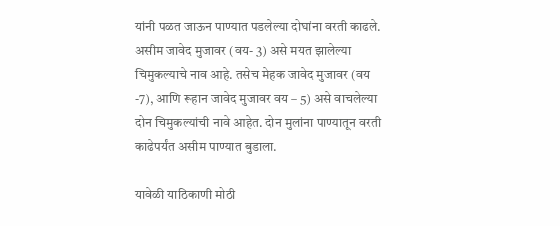यांनी पळत जाऊन पाण्यात पडलेल्या दोघांना वरती काढले. असीम जावेद मुजावर (वय- 3) असे मयत झालेल्या चिमुकल्याचे नाव आहे. तसेच मेहक जावेद मुजावर (वय -7), आणि रूहान जावेद मुजावर वय – 5) असे वाचलेल्या दोन चिमुकल्यांची नावे आहेत. दोन मुलांना पाण्यातून वरती काढेपर्यंत असीम पाण्यात बुडाला.

यावेळी याठिकाणी मोठी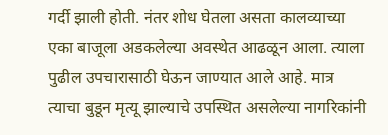गर्दी झाली होती. नंतर शोध घेतला असता कालव्याच्या एका बाजूला अडकलेल्या अवस्थेत आढळून आला. त्याला पुढील उपचारासाठी घेऊन जाण्यात आले आहे. मात्र त्याचा बुडून मृत्यू झाल्याचे उपस्थित असलेल्या नागरिकांनी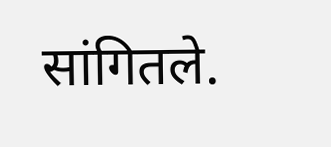सांगितले.